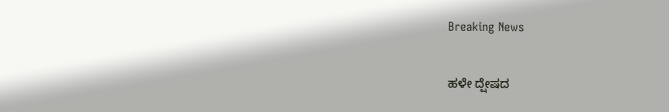Breaking News

ಹಳೇ ದ್ಷೇಷದ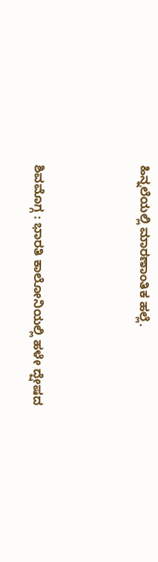ಹಿನ್ನಲೆಯಲ್ಲಿ ಮಾರಣಾಂತಿಕ ಹಲ್ಲೆ.



ಶಿವಮೊಗ್ಗ : ಭಾರತಿ ಕಾಲೋನಿಯಲ್ಲಿ ಹಳೇ ದ್ಷೇಷದ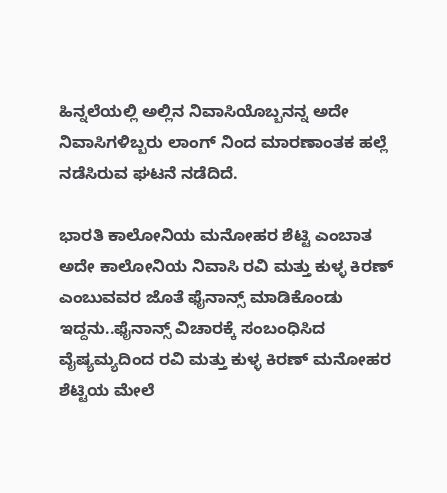ಹಿನ್ನಲೆಯಲ್ಲಿ ಅಲ್ಲಿನ ನಿವಾಸಿಯೊಬ್ಬನನ್ನ ಅದೇ ನಿವಾಸಿಗಳಿಬ್ಬರು ಲಾಂಗ್ ನಿಂದ ಮಾರಣಾಂತಕ ಹಲ್ಲೆ ನಡೆಸಿರುವ ಘಟನೆ ನಡೆದಿದೆ.

ಭಾರತಿ ಕಾಲೋನಿಯ ಮನೋಹರ ಶೆಟ್ಟಿ ಎಂಬಾತ ಅದೇ ಕಾಲೋನಿಯ ನಿವಾಸಿ ರವಿ ಮತ್ತು ಕುಳ್ಳ ಕಿರಣ್ ಎಂಬುವವರ ಜೊತೆ ಫೈನಾನ್ಸ್ ಮಾಡಿಕೊಂಡು ಇದ್ದನು..ಫೈನಾನ್ಸ್ ವಿಚಾರಕ್ಕೆ ಸಂಬಂಧಿಸಿದ ವೈಷ್ಯಮ್ಯದಿಂದ ರವಿ ಮತ್ತು ಕುಳ್ಳ ಕಿರಣ್ ಮನೋಹರ ಶೆಟ್ಟಿಯ ಮೇಲೆ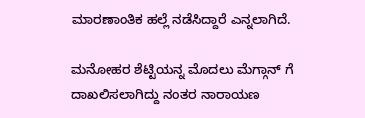ಮಾರಣಾಂತಿಕ ಹಲ್ಲೆ ನಡೆಸಿದ್ದಾರೆ ಎನ್ನಲಾಗಿದೆ.

ಮನೋಹರ ಶೆಟ್ಟಿಯನ್ನ ಮೊದಲು ಮೆಗ್ಗಾನ್ ಗೆ ದಾಖಲಿಸಲಾಗಿದ್ದು ನಂತರ ನಾರಾಯಣ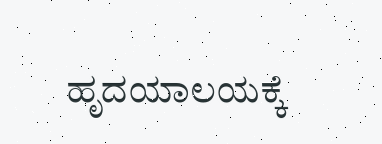ಹೃದಯಾಲಯಕ್ಕೆ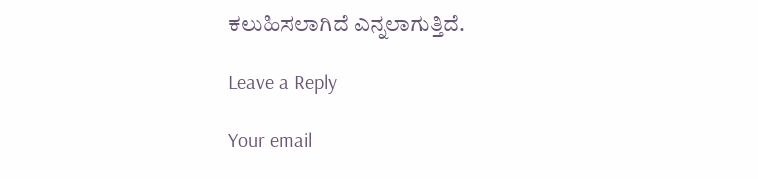ಕಲುಹಿಸಲಾಗಿದೆ ಎನ್ನಲಾಗುತ್ತಿದೆ.

Leave a Reply

Your email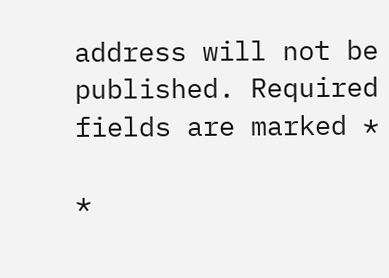address will not be published. Required fields are marked *

*